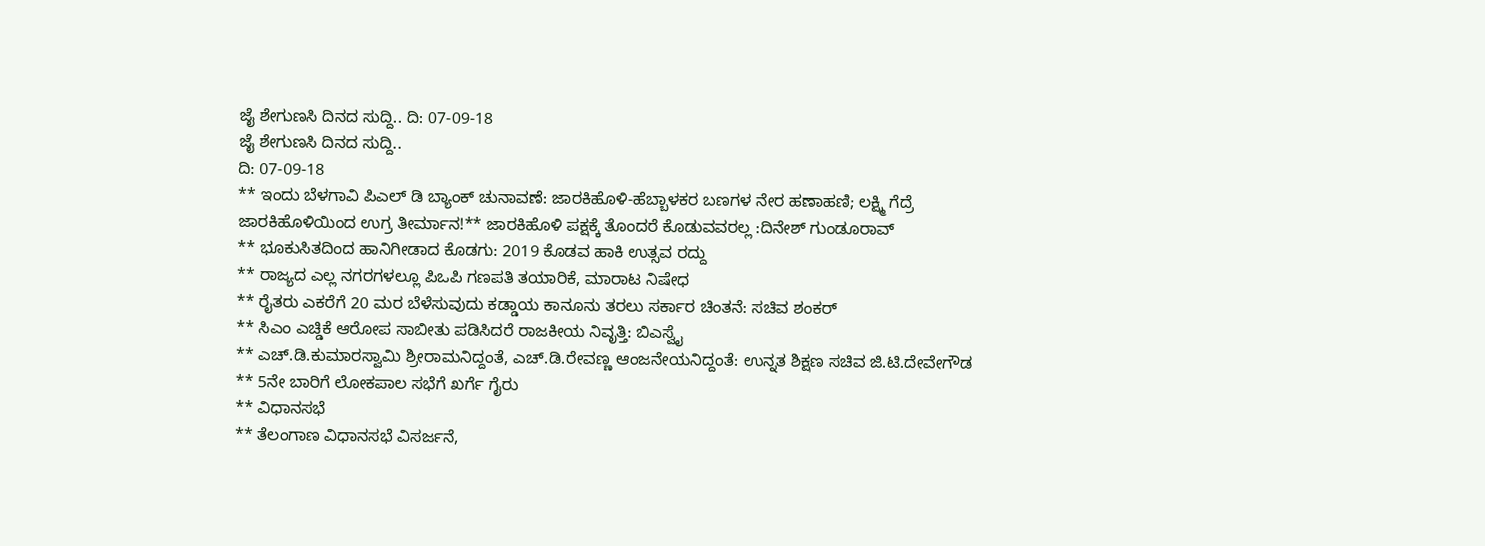ಜೈ ಶೇಗುಣಸಿ ದಿನದ ಸುದ್ದಿ.. ದಿ: 07-09-18
ಜೈ ಶೇಗುಣಸಿ ದಿನದ ಸುದ್ದಿ..
ದಿ: 07-09-18
** ಇಂದು ಬೆಳಗಾವಿ ಪಿಎಲ್ ಡಿ ಬ್ಯಾಂಕ್ ಚುನಾವಣೆ: ಜಾರಕಿಹೊಳಿ-ಹೆಬ್ಬಾಳಕರ ಬಣಗಳ ನೇರ ಹಣಾಹಣಿ; ಲಕ್ಷ್ಮಿ ಗೆದ್ರೆ ಜಾರಕಿಹೊಳಿಯಿಂದ ಉಗ್ರ ತೀರ್ಮಾನ!** ಜಾರಕಿಹೊಳಿ ಪಕ್ಷಕ್ಕೆ ತೊಂದರೆ ಕೊಡುವವರಲ್ಲ :ದಿನೇಶ್ ಗುಂಡೂರಾವ್
** ಭೂಕುಸಿತದಿಂದ ಹಾನಿಗೀಡಾದ ಕೊಡಗು: 2019 ಕೊಡವ ಹಾಕಿ ಉತ್ಸವ ರದ್ದು
** ರಾಜ್ಯದ ಎಲ್ಲ ನಗರಗಳಲ್ಲೂ ಪಿಒಪಿ ಗಣಪತಿ ತಯಾರಿಕೆ, ಮಾರಾಟ ನಿಷೇಧ
** ರೈತರು ಎಕರೆಗೆ 20 ಮರ ಬೆಳೆಸುವುದು ಕಡ್ಡಾಯ ಕಾನೂನು ತರಲು ಸರ್ಕಾರ ಚಿಂತನೆ: ಸಚಿವ ಶಂಕರ್
** ಸಿಎಂ ಎಚ್ಡಿಕೆ ಆರೋಪ ಸಾಬೀತು ಪಡಿಸಿದರೆ ರಾಜಕೀಯ ನಿವೃತ್ತಿ: ಬಿಎಸ್ವೈ
** ಎಚ್.ಡಿ.ಕುಮಾರಸ್ವಾಮಿ ಶ್ರೀರಾಮನಿದ್ದಂತೆ, ಎಚ್.ಡಿ.ರೇವಣ್ಣ ಆಂಜನೇಯನಿದ್ದಂತೆ: ಉನ್ನತ ಶಿಕ್ಷಣ ಸಚಿವ ಜಿ.ಟಿ.ದೇವೇಗೌಡ
** 5ನೇ ಬಾರಿಗೆ ಲೋಕಪಾಲ ಸಭೆಗೆ ಖರ್ಗೆ ಗೈರು
** ವಿಧಾನಸಭೆ
** ತೆಲಂಗಾಣ ವಿಧಾನಸಭೆ ವಿಸರ್ಜನೆ,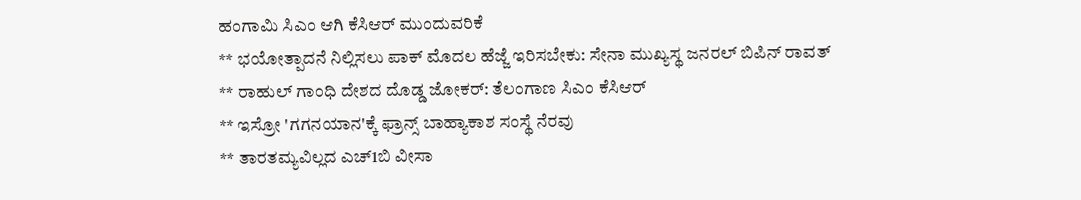ಹಂಗಾಮಿ ಸಿಎಂ ಆಗಿ ಕೆಸಿಆರ್ ಮುಂದುವರಿಕೆ
** ಭಯೋತ್ಪಾದನೆ ನಿಲ್ಲಿಸಲು ಪಾಕ್ ಮೊದಲ ಹೆಜ್ಜೆ ಇರಿಸಬೇಕು: ಸೇನಾ ಮುಖ್ಯಸ್ಥ ಜನರಲ್ ಬಿಪಿನ್ ರಾವತ್
** ರಾಹುಲ್ ಗಾಂಧಿ ದೇಶದ ದೊಡ್ಡ ಜೋಕರ್: ತೆಲಂಗಾಣ ಸಿಎಂ ಕೆಸಿಆರ್
** ಇಸ್ರೋ 'ಗಗನಯಾನ'ಕ್ಕೆ ಫ್ರಾನ್ಸ್ ಬಾಹ್ಯಾಕಾಶ ಸಂಸ್ಥೆ ನೆರವು
** ತಾರತಮ್ಯವಿಲ್ಲದ ಎಚ್1ಬಿ ವೀಸಾ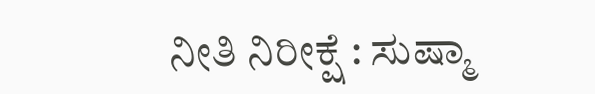ನೀತಿ ನಿರೀಕ್ಷೆ : ಸುಷ್ಮಾ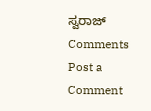ಸ್ವರಾಜ್
Comments
Post a Comment